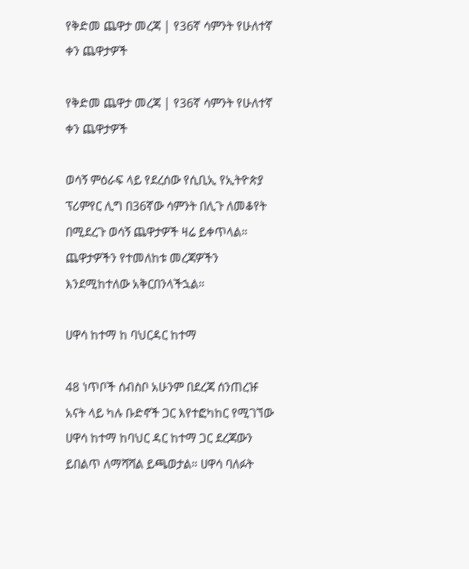የቅድመ ጨዋታ መረጃ | የ36ኛ ሳምንት የሁለተኛ ቀን ጨዋታዎች

የቅድመ ጨዋታ መረጃ | የ36ኛ ሳምንት የሁለተኛ ቀን ጨዋታዎች

ወሳኝ ምዕራፍ ላይ የደረሰው የሲቢኢ የኢትዮጵያ ፕሪምየር ሊግ በ36ኛው ሳምንት በሊጉ ለመቆየት በሚደረጉ ወሳኝ ጨዋታዎች ዛሬ ይቀጥላል። ጨዋታዎችን የተመለከቱ መረጃዎችን እንደሚከተለው አቅርበንላችኋል።

ሀዋሳ ከተማ ከ ባህርዳር ከተማ

48 ነጥቦች ሰብስቦ አሁንም በደረጃ ሰንጠረዡ አናት ላይ ካሉ ቡድኖች ጋር እየተፎካከር የሚገኘው ሀዋሳ ከተማ ከባህር ዳር ከተማ ጋር ደረጃውን ይበልጥ ለማሻሻል ይጫወታል። ሀዋሳ ባለፉት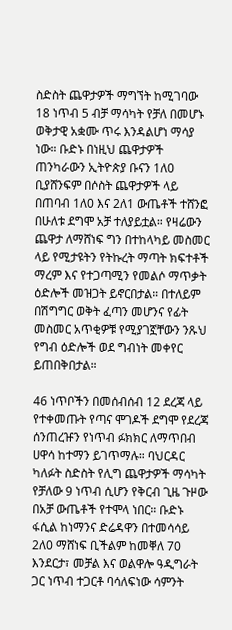ስድስት ጨዋታዎች ማግኘት ከሚገባው 18 ነጥብ 5 ብቻ ማሳካት የቻለ በመሆኑ ወቅታዊ አቋሙ ጥሩ እንዳልሆነ ማሳያ ነው። ቡድኑ በነዚህ ጨዋታዎች ጠንካራውን ኢትዮጵያ ቡናን 1ለ0 ቢያሸንፍም በሶስት ጨዋታዎች ላይ በጠባብ 1ለ0 እና 2ለ1 ውጤቶች ተሸንፎ በሁለቱ ደግሞ አቻ ተለያይቷል። የዛሬውን ጨዋታ ለማሸነፍ ግን በተከላካይ መስመር ላይ የሚታዩትን የትኩረት ማጣት ክፍተቶች ማረም እና የተጋጣሚን የመልሶ ማጥቃት ዕድሎች መዝጋት ይኖርበታል። በተለይም በሽግግር ወቅት ፈጣን መሆንና የፊት መስመር አጥቂዎቹ የሚያገኟቸውን ንጹህ የግብ ዕድሎች ወደ ግብነት መቀየር ይጠበቅበታል።

46 ነጥቦችን በመሰብሰብ 12 ደረጃ ላይ የተቀመጡት የጣና ሞገዶች ደግሞ የደረጃ ሰንጠረዡን የነጥብ ፉክክር ለማጥበብ ሀዋሳ ከተማን ይገጥማሉ። ባህርዳር ካለፉት ስድስት የሊግ ጨዋታዎች ማሳካት የቻለው 9 ነጥብ ሲሆን የቅርብ ጊዜ ጉዞው በአቻ ውጤቶች የተሞላ ነበር። ቡድኑ ፋሲል ከነማንና ድሬዳዋን በተመሳሳይ 2ለ0 ማሸነፍ ቢችልም ከመቐለ 70 እንደርታ፣ መቻል እና ወልዋሎ ዓዲግራት ጋር ነጥብ ተጋርቶ ባሳለፍነው ሳምንት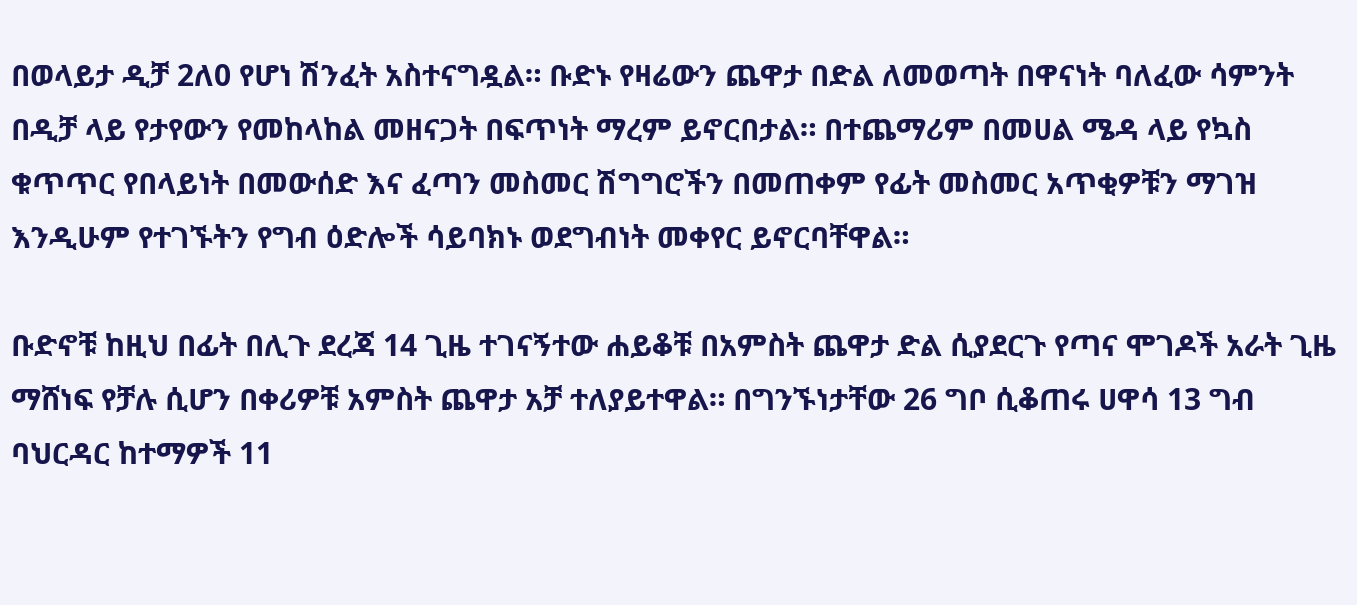በወላይታ ዲቻ 2ለ0 የሆነ ሽንፈት አስተናግዷል። ቡድኑ የዛሬውን ጨዋታ በድል ለመወጣት በዋናነት ባለፈው ሳምንት በዲቻ ላይ የታየውን የመከላከል መዘናጋት በፍጥነት ማረም ይኖርበታል። በተጨማሪም በመሀል ሜዳ ላይ የኳስ ቁጥጥር የበላይነት በመውሰድ እና ፈጣን መስመር ሽግግሮችን በመጠቀም የፊት መስመር አጥቂዎቹን ማገዝ እንዲሁም የተገኙትን የግብ ዕድሎች ሳይባክኑ ወደግብነት መቀየር ይኖርባቸዋል።

ቡድኖቹ ከዚህ በፊት በሊጉ ደረጃ 14 ጊዜ ተገናኝተው ሐይቆቹ በአምስት ጨዋታ ድል ሲያደርጉ የጣና ሞገዶች አራት ጊዜ ማሸነፍ የቻሉ ሲሆን በቀሪዎቹ አምስት ጨዋታ አቻ ተለያይተዋል። በግንኙነታቸው 26 ግቦ ሲቆጠሩ ሀዋሳ 13 ግብ ባህርዳር ከተማዎች 11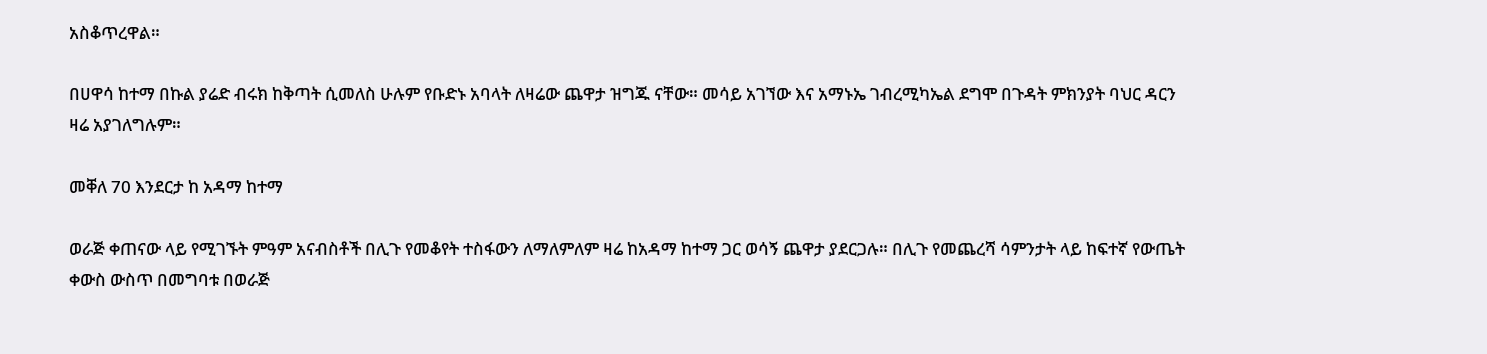አስቆጥረዋል።

በሀዋሳ ከተማ በኩል ያሬድ ብሩክ ከቅጣት ሲመለስ ሁሉም የቡድኑ አባላት ለዛሬው ጨዋታ ዝግጁ ናቸው። መሳይ አገኘው እና አማኑኤ ገብረሚካኤል ደግሞ በጉዳት ምክንያት ባህር ዳርን ዛሬ አያገለግሉም።

መቐለ 70 እንደርታ ከ አዳማ ከተማ

ወራጅ ቀጠናው ላይ የሚገኙት ምዓም አናብስቶች በሊጉ የመቆየት ተስፋውን ለማለምለም ዛሬ ከአዳማ ከተማ ጋር ወሳኝ ጨዋታ ያደርጋሉ። በሊጉ የመጨረሻ ሳምንታት ላይ ከፍተኛ የውጤት ቀውስ ውስጥ በመግባቱ በወራጅ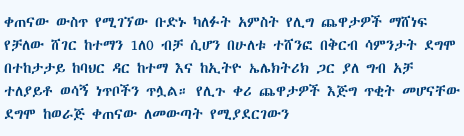ቀጠናው ውስጥ የሚገኘው ቡድኑ ካለፉት አምስት የሊግ ጨዋታዎች ማሸነፍ የቻለው ሸገር ከተማን 1ለ0 ብቻ ሲሆን በሁለቱ ተሸንፎ በቅርብ ሳምንታት ደግሞ በተከታታይ ከባህር ዳር ከተማ እና ከኢትዮ ኤሌክትሪክ ጋር ያለ ግብ አቻ ተለያይቶ ወሳኝ ነጥቦችን ጥሏል። የሊጉ ቀሪ ጨዋታዎች እጅግ ጥቂት መሆናቸው ደግሞ ከወራጅ ቀጠናው ለመውጣት የሚያደርገውን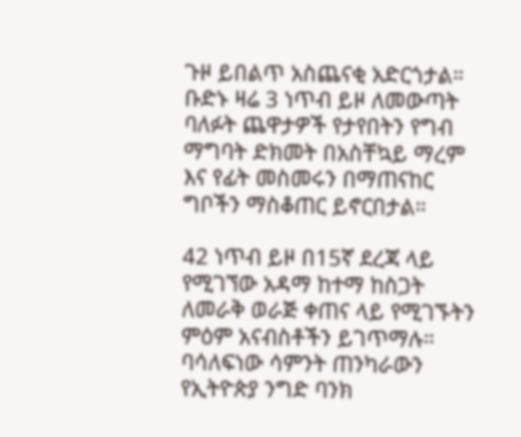ጉዞ ይበልጥ አስጨናቂ አድርጎታል። ቡድኑ ዛሬ 3 ነጥብ ይዞ ለመውጣት ባለፉት ጨዋታዎች የታየበትን የግብ ማግባት ድክመት በአስቸኳይ ማረም እና የፊት መስመሩን በማጠናከር ግቦችን ማስቆጠር ይኖርበታል።

42 ነጥብ ይዞ በ15ኛ ደረጃ ላይ የሚገኘው አዳማ ከተማ ከስጋት ለመራቅ ወራጅ ቀጠና ላይ የሚገኙትን ምዕም አናብስቶችን ይገጥማሉ። ባሳለፍነው ሳምንት ጠንካራውን የኢትዮጵያ ንግድ ባንክ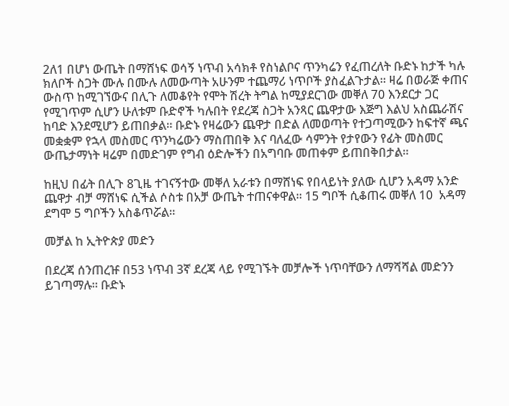2ለ1 በሆነ ውጤት በማሸነፍ ወሳኝ ነጥብ አሳክቶ የስነልቦና ጥንካሬን የፈጠረለት ቡድኑ ከታች ካሉ ክለቦች ስጋት ሙሉ በሙሉ ለመውጣት አሁንም ተጨማሪ ነጥቦች ያስፈልጉታል። ዛሬ በወራጅ ቀጠና ውስጥ ከሚገኘውና በሊጉ ለመቆየት የሞት ሽረት ትግል ከሚያደርገው መቐለ 70 እንደርታ ጋር የሚገጥም ሲሆን ሁለቱም ቡድኖች ካሉበት የደረጃ ስጋት አንጻር ጨዋታው እጅግ እልህ አስጨራሽና ከባድ እንደሚሆን ይጠበቃል። ቡድኑ የዛሬውን ጨዋታ በድል ለመወጣት የተጋጣሚውን ከፍተኛ ጫና መቋቋም የኋላ መስመር ጥንካሬውን ማስጠበቅ እና ባለፈው ሳምንት የታየውን የፊት መስመር ውጤታማነት ዛሬም በመድገም የግብ ዕድሎችን በአግባቡ መጠቀም ይጠበቅበታል።

ከዚህ በፊት በሊጉ 8ጊዜ ተገናኝተው መቐለ አራቱን በማሸነፍ የበላይነት ያለው ሲሆን አዳማ አንድ ጨዋታ ብቻ ማሸነፍ ሲችል ሶስቱ በአቻ ውጤት ተጠናቀዋል። 15 ግቦች ሲቆጠሩ መቐለ 10  አዳማ ደግሞ 5 ግቦችን አስቆጥሯል።

መቻል ከ ኢትዮጵያ መድን

በደረጃ ሰንጠረዡ በ53 ነጥብ 3ኛ ደረጃ ላይ የሚገኙት መቻሎች ነጥባቸውን ለማሻሻል መድንን ይገጣማሉ። ቡድኑ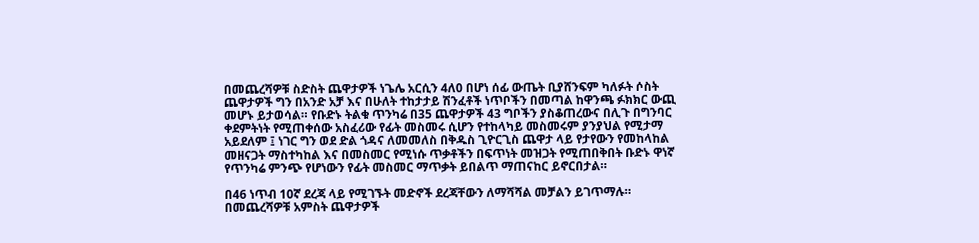በመጨረሻዎቹ ስድስት ጨዋታዎች ነጌሌ አርሲን 4ለ0 በሆነ ሰፊ ውጤት ቢያሸንፍም ካለፉት ሶስት ጨዋታዎች ግን በአንድ አቻ እና በሁለት ተከታታይ ሽንፈቶች ነጥቦችን በመጣል ከዋንጫ ፉክክር ውጪ መሆኑ ይታወሳል። የቡድኑ ትልቁ ጥንካሬ በ35 ጨዋታዎች 43 ግቦችን ያስቆጠረውና በሊጉ በግንባር ቀደምትነት የሚጠቀሰው አስፈሪው የፊት መስመሩ ሲሆን የተከላካይ መስመሩም ያንያህል የሚታማ አይደለም ፤ ነገር ግን ወደ ድል ጎዳና ለመመለስ በቅዱስ ጊዮርጊስ ጨዋታ ላይ የታየውን የመከላከል መዘናጋት ማስተካከል እና በመስመር የሚነሱ ጥቃቶችን በፍጥነት መዝጋት የሚጠበቅበት ቡድኑ ዋነኛ የጥንካሬ ምንጭ የሆነውን የፊት መስመር ማጥቃት ይበልጥ ማጠናከር ይኖርበታል።

በ46 ነጥብ 10ኛ ደረጃ ላይ የሚገኙት መድኖች ደረጃቸውን ለማሻሻል መቻልን ይገጥማሉ። በመጨረሻዎቹ አምስት ጨዋታዎች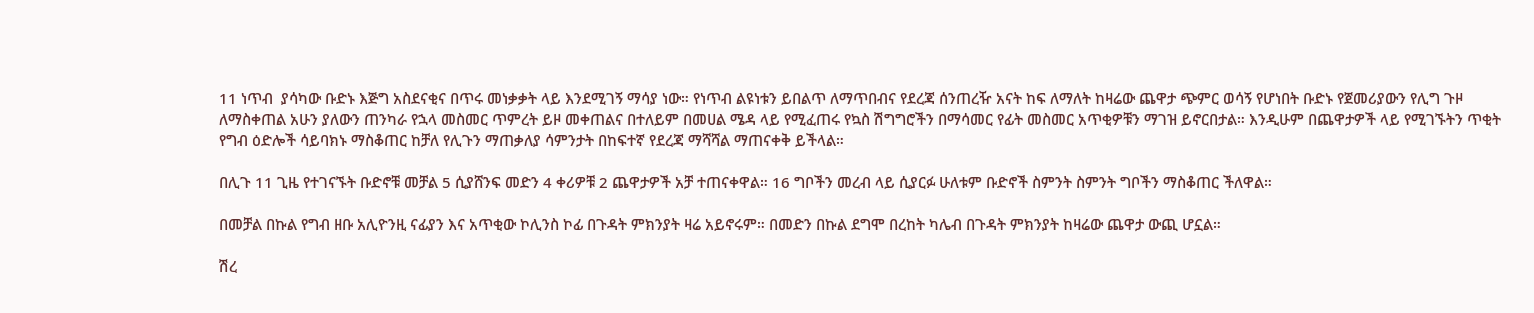11 ነጥብ  ያሳካው ቡድኑ እጅግ አስደናቂና በጥሩ መነቃቃት ላይ እንደሚገኝ ማሳያ ነው። የነጥብ ልዩነቱን ይበልጥ ለማጥበብና የደረጃ ሰንጠረዥ አናት ከፍ ለማለት ከዛሬው ጨዋታ ጭምር ወሳኝ የሆነበት ቡድኑ የጀመሪያውን የሊግ ጉዞ ለማስቀጠል አሁን ያለውን ጠንካራ የኋላ መስመር ጥምረት ይዞ መቀጠልና በተለይም በመሀል ሜዳ ላይ የሚፈጠሩ የኳስ ሽግግሮችን በማሳመር የፊት መስመር አጥቂዎቹን ማገዝ ይኖርበታል። እንዲሁም በጨዋታዎች ላይ የሚገኙትን ጥቂት የግብ ዕድሎች ሳይባክኑ ማስቆጠር ከቻለ የሊጉን ማጠቃለያ ሳምንታት በከፍተኛ የደረጃ ማሻሻል ማጠናቀቅ ይችላል።

በሊጉ 11 ጊዜ የተገናኙት ቡድኖቹ መቻል 5 ሲያሸንፍ መድን 4 ቀሪዎቹ 2 ጨዋታዎች አቻ ተጠናቀዋል። 16 ግቦችን መረብ ላይ ሲያርፉ ሁለቱም ቡድኖች ስምንት ስምንት ግቦችን ማስቆጠር ችለዋል።

በመቻል በኩል የግብ ዘቡ አሊዮንዚ ናፊያን እና አጥቂው ኮሊንስ ኮፊ በጉዳት ምክንያት ዛሬ አይኖሩም። በመድን በኩል ደግሞ በረከት ካሌብ በጉዳት ምክንያት ከዛሬው ጨዋታ ውጪ ሆኗል።

ሽረ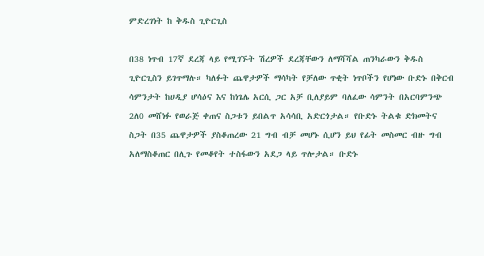ምድረገነት ከ ቅዱስ ጊዮርጊስ

በ38 ነጥብ 17ኛ ደረጃ ላይ የሚገኙት ሽረዎች ደረጃቸውን ለማሻሻል ጠንካራውን ቅዱስ ጊዮርጊስን ይገጥማሉ። ካለፉት ጨዋታዎች ማሳካት የቻለው ጥቂት ነጥቦችን የሆነው ቡድኑ በቅርብ ሳምንታት ከሀዲያ ሆሳዕና እና ከነጌሌ አርሲ ጋር አቻ ቢለያይም ባለፈው ሳምንት በአርባምንጭ 2ለ0 መሸነፉ የወራጅ ቀጠና ስጋቱን ይበልጥ አሳሳቢ አድርጎታል። የቡድኑ ትልቁ ድክመትና ስጋት በ35 ጨዋታዎች ያስቆጠረው 21 ግብ ብቻ መሆኑ ሲሆን ይህ የፊት መስመር ብዙ ግብ አለማስቆጠር በሊጉ የመቆየት ተስፋውን አደጋ ላይ ጥሎታል። ቡድኑ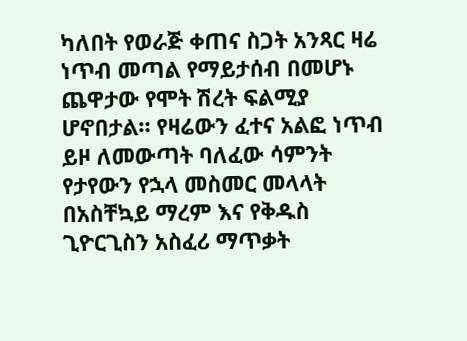ካለበት የወራጅ ቀጠና ስጋት አንጻር ዛሬ ነጥብ መጣል የማይታሰብ በመሆኑ ጨዋታው የሞት ሽረት ፍልሚያ ሆኖበታል። የዛሬውን ፈተና አልፎ ነጥብ ይዞ ለመውጣት ባለፈው ሳምንት የታየውን የኋላ መስመር መላላት በአስቸኳይ ማረም እና የቅዱስ ጊዮርጊስን አስፈሪ ማጥቃት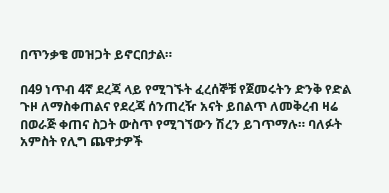በጥንቃቄ መዝጋት ይኖርበታል።

በ49 ነጥብ 4ኛ ደረጃ ላይ የሚገኙት ፈረሰኞቹ የጀመሩትን ድንቅ የድል ጉዞ ለማስቀጠልና የደረጃ ሰንጠረዥ አናት ይበልጥ ለመቅረብ ዛሬ በወራጅ ቀጠና ስጋት ውስጥ የሚገኘውን ሽረን ይገጥማሉ። ባለፉት አምስት የሊግ ጨዋታዎች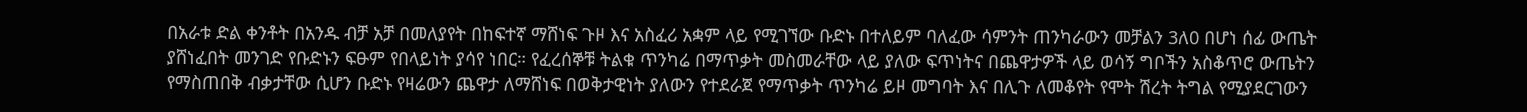በአራቱ ድል ቀንቶት በአንዱ ብቻ አቻ በመለያየት በከፍተኛ ማሸነፍ ጉዞ እና አስፈሪ አቋም ላይ የሚገኘው ቡድኑ በተለይም ባለፈው ሳምንት ጠንካራውን መቻልን 3ለ0 በሆነ ሰፊ ውጤት ያሸነፈበት መንገድ የቡድኑን ፍፁም የበላይነት ያሳየ ነበር። የፈረሰኞቹ ትልቁ ጥንካሬ በማጥቃት መስመራቸው ላይ ያለው ፍጥነትና በጨዋታዎች ላይ ወሳኝ ግቦችን አስቆጥሮ ውጤትን የማስጠበቅ ብቃታቸው ሲሆን ቡድኑ የዛሬውን ጨዋታ ለማሸነፍ በወቅታዊነት ያለውን የተደራጀ የማጥቃት ጥንካሬ ይዞ መግባት እና በሊጉ ለመቆየት የሞት ሽረት ትግል የሚያደርገውን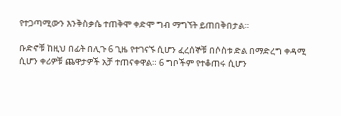የተጋጣሚውን እንቅስቃሴ ተጠቅሞ ቀድሞ ግብ ማግኘት ይጠበቅበታል።

ቡድኖቹ ከዚህ በፊት በሊጉ 6 ጊዜ የተገናኙ ሲሆን ፈረሰኞቹ በሶስቱ ድል በማድረግ ቀዳሚ ሲሆን ቀሪዎቹ ጨዋታዎች አቻ ተጠናቀዋል። 6 ግቦችም የተቆጠሩ ሲሆን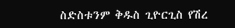ስድስቱንም ቅዱስ ጊዮርጊስ የሽረ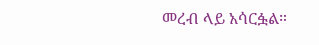መረብ ላይ አሳርፏል።